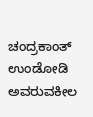ಚಂದ್ರಕಾಂತ್ ಉಂಡೋಡಿ ಅವರುವಕೀಲ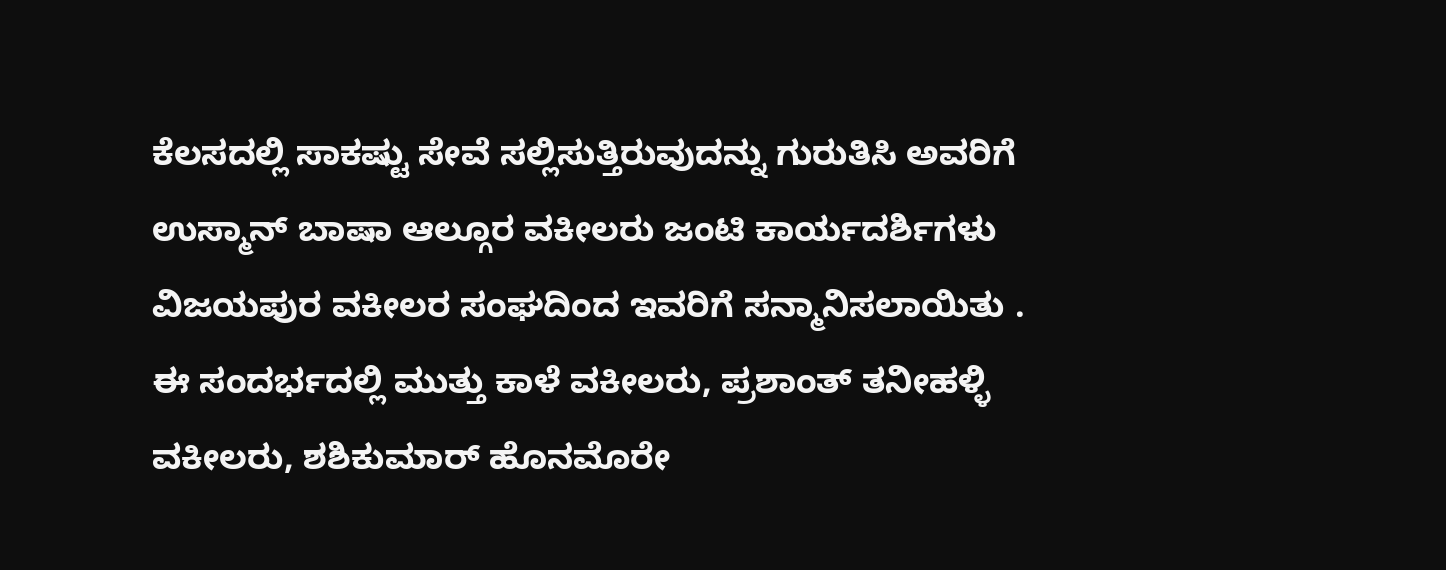ಕೆಲಸದಲ್ಲಿ ಸಾಕಷ್ಟು ಸೇವೆ ಸಲ್ಲಿಸುತ್ತಿರುವುದನ್ನು ಗುರುತಿಸಿ ಅವರಿಗೆ ಉಸ್ಮಾನ್ ಬಾಷಾ ಆಲ್ಗೂರ ವಕೀಲರು ಜಂಟಿ ಕಾರ್ಯದರ್ಶಿಗಳು ವಿಜಯಪುರ ವಕೀಲರ ಸಂಘದಿಂದ ಇವರಿಗೆ ಸನ್ಮಾನಿಸಲಾಯಿತು .
ಈ ಸಂದರ್ಭದಲ್ಲಿ ಮುತ್ತು ಕಾಳೆ ವಕೀಲರು, ಪ್ರಶಾಂತ್ ತನೀಹಳ್ಳಿ ವಕೀಲರು, ಶಶಿಕುಮಾರ್ ಹೊನಮೊರೇ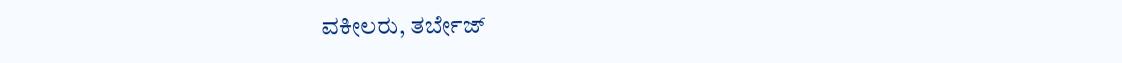ವಕೀಲರು, ತರ್ಬೇಜ್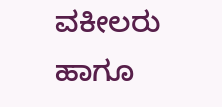ವಕೀಲರು ಹಾಗೂ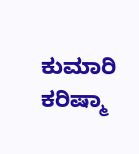ಕುಮಾರಿ ಕರಿಷ್ಮಾ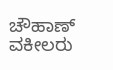ಚೌಹಾಣ್ ವಕೀಲರು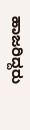ಹಾಜರಿದ್ದರು